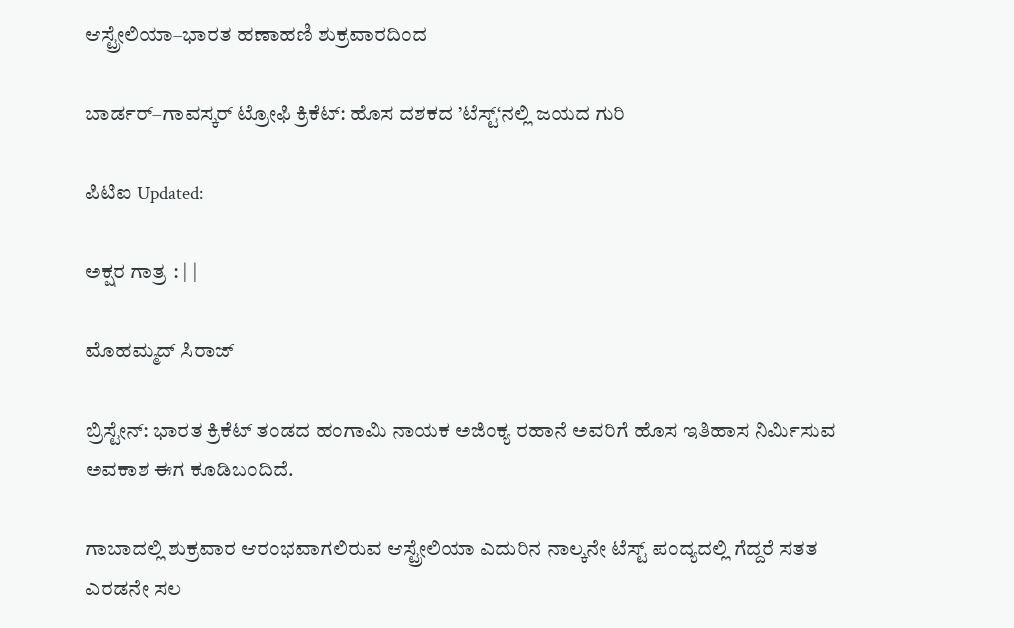ಆಸ್ಟ್ರೇಲಿಯಾ–ಭಾರತ ಹಣಾಹಣಿ ಶುಕ್ರವಾರದಿಂದ

ಬಾರ್ಡರ್‌–ಗಾವಸ್ಕರ್ ಟ್ರೋಫಿ ಕ್ರಿಕೆಟ್: ಹೊಸ ದಶಕದ ’ಟೆಸ್ಟ್‘ನಲ್ಲಿ ಜಯದ ಗುರಿ

ಪಿಟಿಐ Updated:

ಅಕ್ಷರ ಗಾತ್ರ : | |

ಮೊಹಮ್ಮದ್ ಸಿರಾಜ್

ಬ್ರಿಸ್ಟೇನ್: ಭಾರತ ಕ್ರಿಕೆಟ್ ತಂಡದ ಹಂಗಾಮಿ ನಾಯಕ ಅಜಿಂಕ್ಯ ರಹಾನೆ ಅವರಿಗೆ ಹೊಸ ಇತಿಹಾಸ ನಿರ್ಮಿಸುವ ಅವಕಾಶ ಈಗ ಕೂಡಿಬಂದಿದೆ.

ಗಾಬಾದಲ್ಲಿ ಶುಕ್ರವಾರ ಆರಂಭವಾಗಲಿರುವ ಆಸ್ಟ್ರೇಲಿಯಾ ಎದುರಿನ ನಾಲ್ಕನೇ ಟೆಸ್ಟ್ ಪಂದ್ಯದಲ್ಲಿ ಗೆದ್ದರೆ ಸತತ ಎರಡನೇ ಸಲ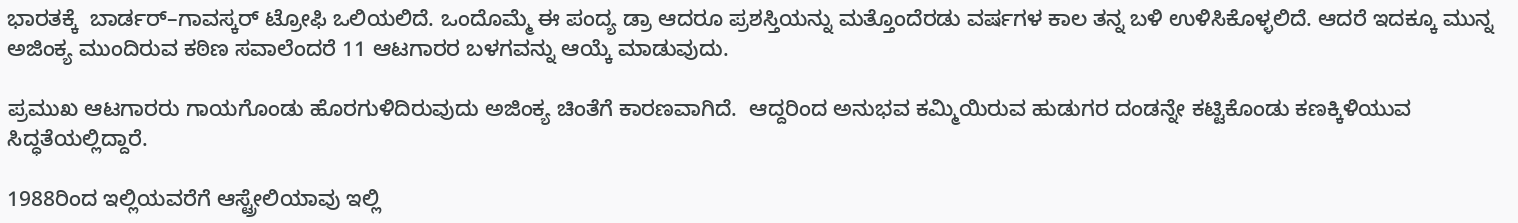ಭಾರತಕ್ಕೆ  ಬಾರ್ಡರ್‌–ಗಾವಸ್ಕರ್ ಟ್ರೋಫಿ ಒಲಿಯಲಿದೆ. ಒಂದೊಮ್ಮೆ ಈ ಪಂದ್ಯ ಡ್ರಾ ಆದರೂ ಪ್ರಶಸ್ತಿಯನ್ನು ಮತ್ತೊಂದೆರಡು ವರ್ಷಗಳ ಕಾಲ ತನ್ನ ಬಳಿ ಉಳಿಸಿಕೊಳ್ಳಲಿದೆ. ಆದರೆ ಇದಕ್ಕೂ ಮುನ್ನ ಅಜಿಂಕ್ಯ ಮುಂದಿರುವ ಕಠಿಣ ಸವಾಲೆಂದರೆ 11 ಆಟಗಾರರ ಬಳಗವನ್ನು ಆಯ್ಕೆ ಮಾಡುವುದು.

ಪ್ರಮುಖ ಆಟಗಾರರು ಗಾಯಗೊಂಡು ಹೊರಗುಳಿದಿರುವುದು ಅಜಿಂಕ್ಯ ಚಿಂತೆಗೆ ಕಾರಣವಾಗಿದೆ.  ಆದ್ದರಿಂದ ಅನುಭವ ಕಮ್ಮಿಯಿರುವ ಹುಡುಗರ ದಂಡನ್ನೇ ಕಟ್ಟಿಕೊಂಡು ಕಣಕ್ಕಿಳಿಯುವ ಸಿದ್ಧತೆಯಲ್ಲಿದ್ದಾರೆ.

1988ರಿಂದ ಇಲ್ಲಿಯವರೆಗೆ ಆಸ್ಟ್ರೇಲಿಯಾವು ಇಲ್ಲಿ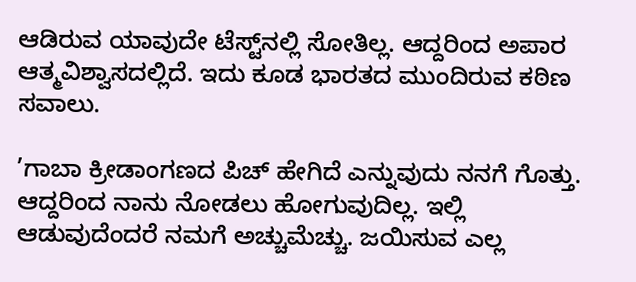ಆಡಿರುವ ಯಾವುದೇ ಟೆಸ್ಟ್‌ನಲ್ಲಿ ಸೋತಿಲ್ಲ. ಆದ್ದರಿಂದ ಅಪಾರ ಆತ್ಮವಿಶ್ವಾಸದಲ್ಲಿದೆ. ಇದು ಕೂಡ ಭಾರತದ ಮುಂದಿರುವ ಕಠಿಣ ಸವಾಲು.

’ಗಾಬಾ ಕ್ರೀಡಾಂಗಣದ ಪಿಚ್‌ ಹೇಗಿದೆ ಎನ್ನುವುದು ನನಗೆ ಗೊತ್ತು. ಆದ್ದರಿಂದ ನಾನು ನೋಡಲು ಹೋಗುವುದಿಲ್ಲ. ಇಲ್ಲಿ ಆಡುವುದೆಂದರೆ ನಮಗೆ ಅಚ್ಚುಮೆಚ್ಚು. ಜಯಿಸುವ ಎಲ್ಲ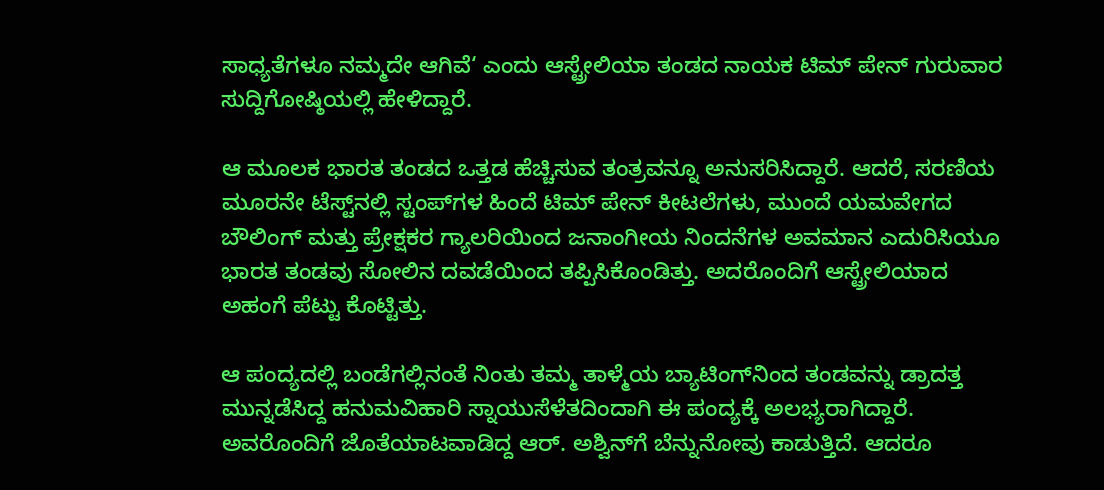ಸಾಧ್ಯತೆಗಳೂ ನಮ್ಮದೇ ಆಗಿವೆ‘ ಎಂದು ಆಸ್ಟ್ರೇಲಿಯಾ ತಂಡದ ನಾಯಕ ಟಿಮ್ ಪೇನ್ ಗುರುವಾರ ಸುದ್ದಿಗೋಷ್ಠಿಯಲ್ಲಿ ಹೇಳಿದ್ದಾರೆ.

ಆ ಮೂಲಕ ಭಾರತ ತಂಡದ ಒತ್ತಡ ಹೆಚ್ಚಿಸುವ ತಂತ್ರವನ್ನೂ ಅನುಸರಿಸಿದ್ದಾರೆ. ಆದರೆ, ಸರಣಿಯ ಮೂರನೇ ಟೆಸ್ಟ್‌ನಲ್ಲಿ ಸ್ಟಂಪ್‌ಗಳ ಹಿಂದೆ ಟಿಮ್ ಪೇನ್ ಕೀಟಲೆಗಳು, ಮುಂದೆ ಯಮವೇಗದ ಬೌಲಿಂಗ್ ಮತ್ತು ಪ್ರೇಕ್ಷಕರ ಗ್ಯಾಲರಿಯಿಂದ ಜನಾಂಗೀಯ ನಿಂದನೆಗಳ ಅವಮಾನ ಎದುರಿಸಿಯೂ ಭಾರತ ತಂಡವು ಸೋಲಿನ ದವಡೆಯಿಂದ ತಪ್ಪಿಸಿಕೊಂಡಿತ್ತು. ಅದರೊಂದಿಗೆ ಆಸ್ಟ್ರೇಲಿಯಾದ ಅಹಂಗೆ ಪೆಟ್ಟು ಕೊಟ್ಟಿತ್ತು.

ಆ ಪಂದ್ಯದಲ್ಲಿ ಬಂಡೆಗಲ್ಲಿನಂತೆ ನಿಂತು ತಮ್ಮ ತಾಳ್ಮೆಯ ಬ್ಯಾಟಿಂಗ್‌ನಿಂದ ತಂಡವನ್ನು ಡ್ರಾದತ್ತ ಮುನ್ನಡೆಸಿದ್ದ ಹನುಮವಿಹಾರಿ ಸ್ನಾಯುಸೆಳೆತದಿಂದಾಗಿ ಈ ಪಂದ್ಯಕ್ಕೆ ಅಲಭ್ಯರಾಗಿದ್ದಾರೆ. ಅವರೊಂದಿಗೆ ಜೊತೆಯಾಟವಾಡಿದ್ದ ಆರ್. ಅಶ್ವಿನ್‌ಗೆ ಬೆನ್ನುನೋವು ಕಾಡುತ್ತಿದೆ. ಆದರೂ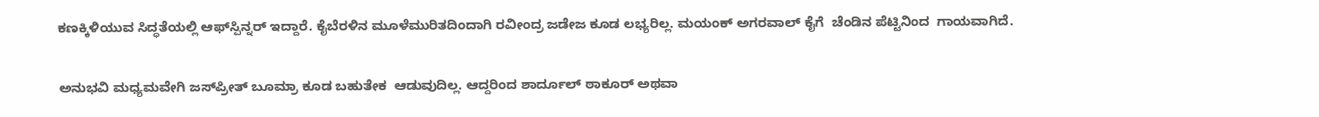ಕಣಕ್ಕಿಳಿಯುವ ಸಿದ್ಧತೆಯಲ್ಲಿ ಆಫ್‌ಸ್ಪಿನ್ನರ್ ಇದ್ದಾರೆ. ಕೈಬೆರಳಿನ ಮೂಳೆಮುರಿತದಿಂದಾಗಿ ರವೀಂದ್ರ ಜಡೇಜ ಕೂಡ ಲಭ್ಯರಿಲ್ಲ. ಮಯಂಕ್ ಅಗರವಾಲ್ ಕೈಗೆ  ಚೆಂಡಿನ ಪೆಟ್ಟಿನಿಂದ  ಗಾಯವಾಗಿದೆ.

ಅನುಭವಿ ಮಧ್ಯಮವೇಗಿ ಜಸ್‌ಪ್ರೀತ್ ಬೂಮ್ರಾ ಕೂಡ ಬಹುತೇಕ  ಆಡುವುದಿಲ್ಲ. ಆದ್ದರಿಂದ ಶಾರ್ದೂಲ್ ಠಾಕೂರ್ ಅಥವಾ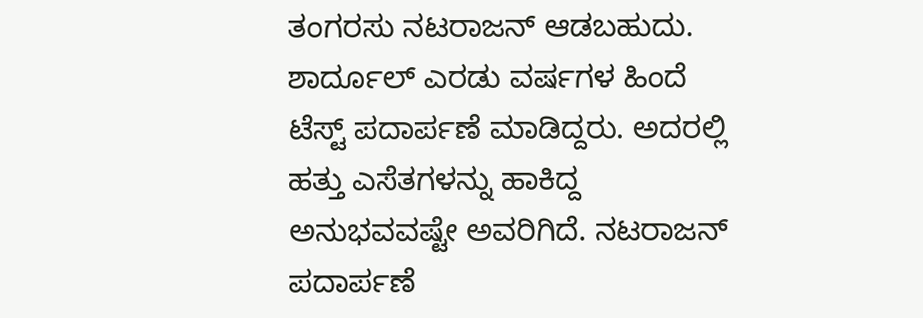ತಂಗರಸು ನಟರಾಜನ್ ಆಡಬಹುದು. ಶಾರ್ದೂಲ್ ಎರಡು ವರ್ಷಗಳ ಹಿಂದೆ ಟೆಸ್ಟ್ ಪದಾರ್ಪಣೆ ಮಾಡಿದ್ದರು. ಅದರಲ್ಲಿ ಹತ್ತು ಎಸೆತಗಳನ್ನು ಹಾಕಿದ್ದ ಅನುಭವವಷ್ಟೇ ಅವರಿಗಿದೆ. ನಟರಾಜನ್‌ ಪದಾರ್ಪಣೆ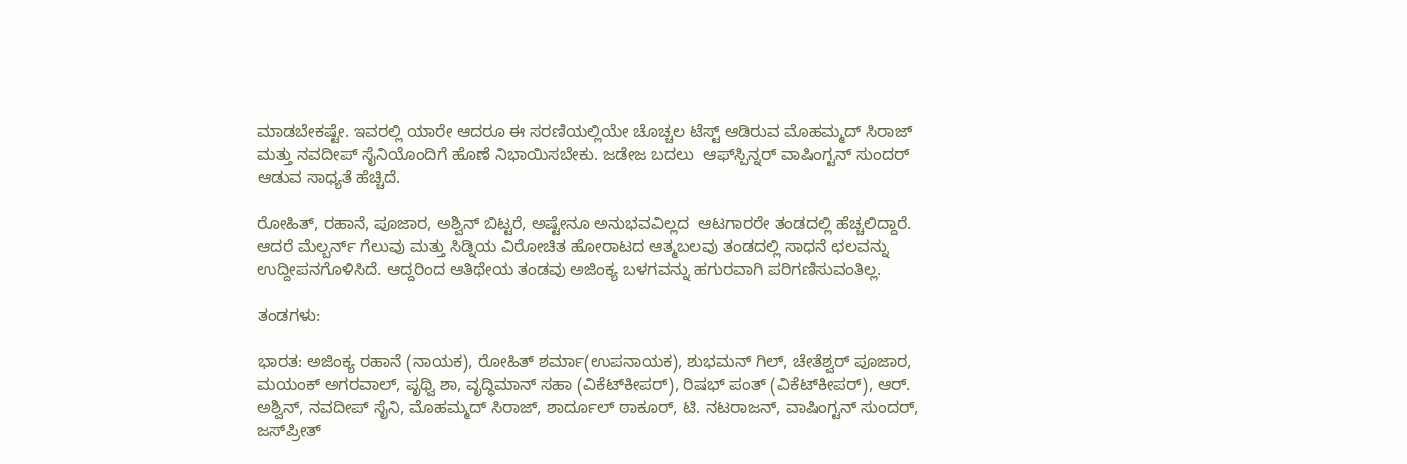ಮಾಡಬೇಕಷ್ಟೇ. ಇವರಲ್ಲಿ ಯಾರೇ ಆದರೂ ಈ ಸರಣಿಯಲ್ಲಿಯೇ ಚೊಚ್ಚಲ ಟೆಸ್ಟ್ ಆಡಿರುವ ಮೊಹಮ್ಮದ್ ಸಿರಾಜ್ ಮತ್ತು ನವದೀಪ್ ಸೈನಿಯೊಂದಿಗೆ ಹೊಣೆ ನಿಭಾಯಿಸಬೇಕು. ಜಡೇಜ ಬದಲು  ಆಫ್‌ಸ್ಪಿನ್ನರ್ ವಾಷಿಂಗ್ಟನ್ ಸುಂದರ್ ಆಡುವ ಸಾಧ್ಯತೆ ಹೆಚ್ಚಿದೆ.

ರೋಹಿತ್, ರಹಾನೆ, ಪೂಜಾರ, ಅಶ್ವಿನ್ ಬಿಟ್ಟರೆ, ಅಷ್ಟೇನೂ ಅನುಭವವಿಲ್ಲದ  ಆಟಗಾರರೇ ತಂಡದಲ್ಲಿ ಹೆಚ್ಚಲಿದ್ದಾರೆ. ಆದರೆ ಮೆಲ್ಬರ್ನ್ ಗೆಲುವು ಮತ್ತು ಸಿಡ್ನಿಯ ವಿರೋಚಿತ ಹೋರಾಟದ ಆತ್ಮಬಲವು ತಂಡದಲ್ಲಿ ಸಾಧನೆ ಛಲವನ್ನು ಉದ್ದೀಪನಗೊಳಿಸಿದೆ. ಆದ್ದರಿಂದ ಆತಿಥೇಯ ತಂಡವು ಅಜಿಂಕ್ಯ ಬಳಗವನ್ನು ಹಗುರವಾಗಿ ಪರಿಗಣಿಸುವಂತಿಲ್ಲ.

ತಂಡಗಳು:

ಭಾರತ: ಅಜಿಂಕ್ಯ ರಹಾನೆ (ನಾಯಕ), ರೋಹಿತ್ ಶರ್ಮಾ(ಉಪನಾಯಕ), ಶುಭಮನ್ ಗಿಲ್, ಚೇತೆಶ್ವರ್ ಪೂಜಾರ, ಮಯಂಕ್ ಅಗರವಾಲ್, ಪೃಥ್ವಿ ಶಾ, ವೃದ್ಧಿಮಾನ್ ಸಹಾ (ವಿಕೆಟ್‌ಕೀಪರ್), ರಿಷಭ್ ಪಂತ್ (ವಿಕೆಟ್‌ಕೀಪರ್), ಆರ್. ಅಶ್ವಿನ್, ನವದೀಪ್ ಸೈನಿ, ಮೊಹಮ್ಮದ್ ಸಿರಾಜ್, ಶಾರ್ದೂಲ್ ಠಾಕೂರ್, ಟಿ. ನಟರಾಜನ್, ವಾಷಿಂಗ್ಟನ್ ಸುಂದರ್, ಜಸ್‌ಪ್ರೀತ್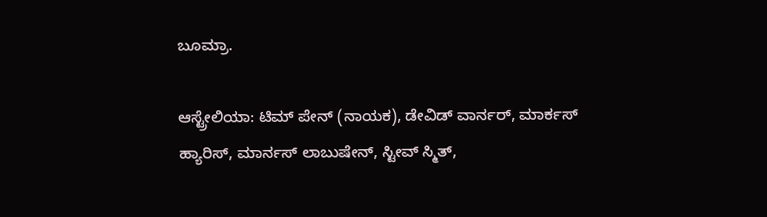ಬೂಮ್ರಾ.

ಆಸ್ಟ್ರೇಲಿಯಾ: ಟಿಮ್ ಪೇನ್ (ನಾಯಕ), ಡೇವಿಡ್ ವಾರ್ನರ್, ಮಾರ್ಕಸ್ ಹ್ಯಾರಿಸ್, ಮಾರ್ನಸ್ ಲಾಬುಷೇನ್, ಸ್ಟೀವ್ ಸ್ಮಿತ್,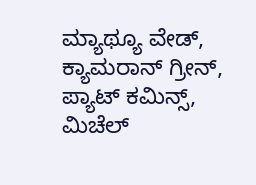ಮ್ಯಾಥ್ಯೂ ವೇಡ್, ಕ್ಯಾಮರಾನ್ ಗ್ರೀನ್, ಪ್ಯಾಟ್ ಕಮಿನ್ಸ್, ಮಿಚೆಲ್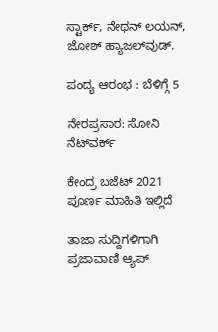ಸ್ಟಾರ್ಕ್, ನೇಥನ್ ಲಯನ್, ಜೋಶ್ ಹ್ಯಾಜಲ್‌ವುಡ್.

ಪಂದ್ಯ ಆರಂಭ : ಬೆಳಿಗ್ಗೆ 5

ನೇರಪ್ರಸಾರ: ಸೋನಿ ನೆಟ್‌ವರ್ಕ್

ಕೇಂದ್ರ ಬಜೆಟ್ 2021 ಪೂರ್ಣ ಮಾಹಿತಿ ಇಲ್ಲಿದೆ

ತಾಜಾ ಸುದ್ದಿಗಳಿಗಾಗಿ ಪ್ರಜಾವಾಣಿ ಆ್ಯಪ್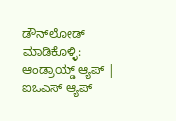ಡೌನ್‌ಲೋಡ್ ಮಾಡಿಕೊಳ್ಳಿ: ಆಂಡ್ರಾಯ್ಡ್ ಆ್ಯಪ್ | ಐಒಎಸ್ ಆ್ಯಪ್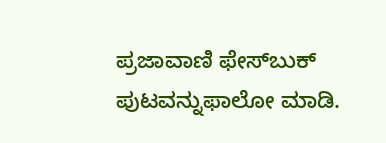ಪ್ರಜಾವಾಣಿ ಫೇಸ್‌ಬುಕ್ ಪುಟವನ್ನುಫಾಲೋ ಮಾಡಿ.